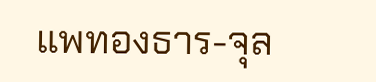แพทองธาร-จุล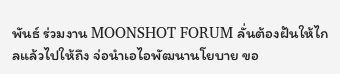พันธ์ ร่วมงาน MOONSHOT FORUM ลั่นต้องฝันให้ไกลแล้วไปให้ถึง จ่อนำเอไอพัฒนานโยบาย ขอ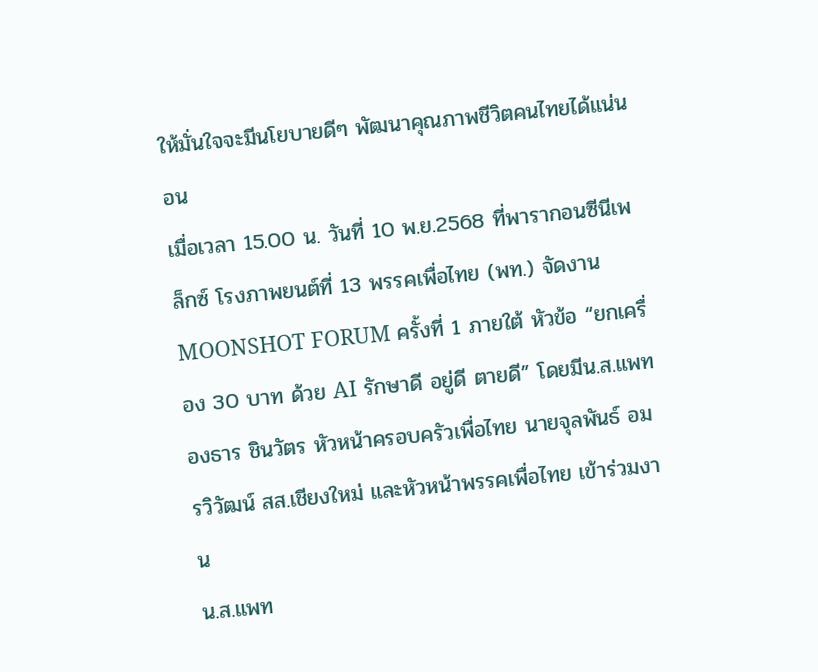ให้มั่นใจจะมีนโยบายดีๆ พัฒนาคุณภาพชีวิตคนไทยได้แน่นอน
เมื่อเวลา 15.00 น. วันที่ 10 พ.ย.2568 ที่พารากอนซีนีเพล็กซ์ โรงภาพยนต์ที่ 13 พรรคเพื่อไทย (พท.) จัดงาน MOONSHOT FORUM ครั้งที่ 1 ภายใต้ หัวข้อ “ยกเครื่อง 30 บาท ด้วย AI รักษาดี อยู่ดี ตายดี” โดยมีน.ส.แพทองธาร ชินวัตร หัวหน้าครอบครัวเพื่อไทย นายจุลพันธ์ อมรวิวัฒน์ สส.เชียงใหม่ และหัวหน้าพรรคเพื่อไทย เข้าร่วมงาน
น.ส.แพท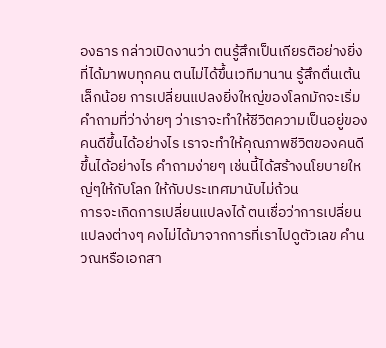องธาร กล่าวเปิดงานว่า ตนรู้สึกเป็นเกียรติอย่างยิ่งที่ได้มาพบทุกคน ตนไม่ได้ขึ้นเวทีมานาน รู้สึกตื่นเต้นเล็กน้อย การเปลี่ยนแปลงยิ่งใหญ่ของโลกมักจะเริ่มคำถามที่ว่าง่ายๆ ว่าเราจะทำให้ชีวิตความเป็นอยู่ของคนดีขึ้นได้อย่างไร เราจะทำให้คุณภาพชีวิตของคนดีขึ้นได้อย่างไร คำถามง่ายๆ เช่นนี้ได้สร้างนโยบายใหญ่ๆให้กับโลก ให้กับประเทศมานับไม่ถ้วน
การจะเกิดการเปลี่ยนแปลงได้ ตนเชื่อว่าการเปลี่ยนแปลงต่างๆ คงไม่ได้มาจากการที่เราไปดูตัวเลข คำนวณหรือเอกสา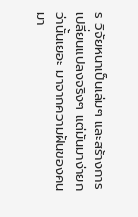ร วิจัยหนาเป็นเล่มๆ และสร้างการเปลี่ยนแปลงจริงๆ แต่มันมาง่ายกว่านั้นเยอะ มาจากความฝันของคน มา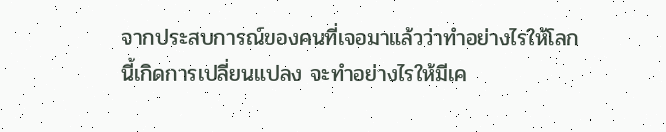จากประสบการณ์ของคนที่เจอมาแล้วว่าทำอย่างไรให้โลกนี้เกิดการเปลี่ยนแปลง จะทำอย่างไรให้มีเค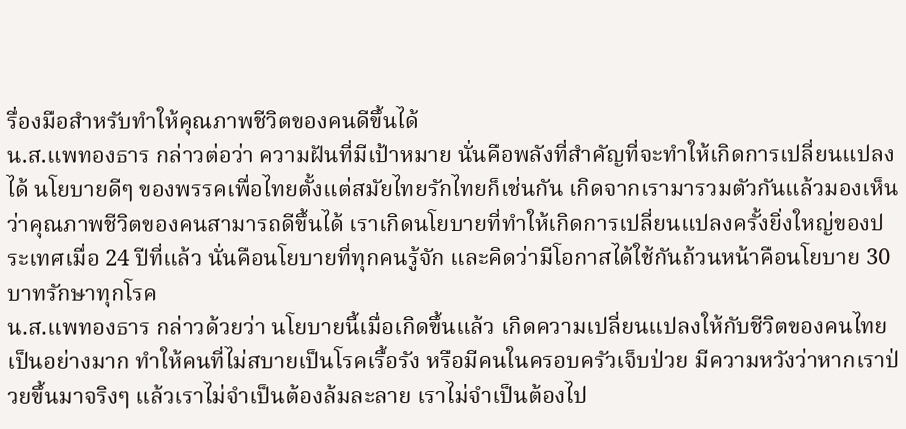รื่องมือสำหรับทำให้คุณภาพชีวิตของคนดีขึ้นได้
น.ส.แพทองธาร กล่าวต่อว่า ความฝันที่มีเป้าหมาย นั่นคือพลังที่สำคัญที่จะทำให้เกิดการเปลี่ยนแปลงได้ นโยบายดีๆ ของพรรคเพื่อไทยตั้งแต่สมัยไทยรักไทยก็เช่นกัน เกิดจากเรามารวมตัวกันแล้วมองเห็นว่าคุณภาพชีวิตของคนสามารถดีขึ้นได้ เราเกิดนโยบายที่ทำให้เกิดการเปลี่ยนแปลงครั้งยิ่งใหญ่ของประเทศเมื่อ 24 ปีที่แล้ว นั่นคือนโยบายที่ทุกคนรู้จัก และคิดว่ามีโอกาสได้ใช้กันถ้วนหน้าคือนโยบาย 30 บาทรักษาทุกโรค
น.ส.แพทองธาร กล่าวด้วยว่า นโยบายนี้เมื่อเกิดขึ้นแล้ว เกิดความเปลี่ยนแปลงให้กับชีวิตของคนไทยเป็นอย่างมาก ทำให้คนที่ไม่สบายเป็นโรคเรื้อรัง หรือมีคนในครอบครัวเจ็บป่วย มีความหวังว่าหากเราป่วยขึ้นมาจริงๆ แล้วเราไม่จำเป็นต้องล้มละลาย เราไม่จำเป็นต้องไป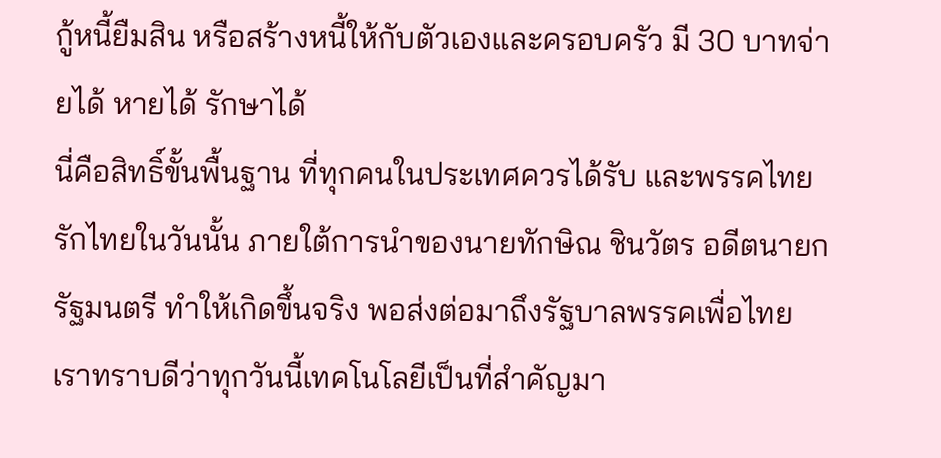กู้หนี้ยืมสิน หรือสร้างหนี้ให้กับตัวเองและครอบครัว มี 30 บาทจ่ายได้ หายได้ รักษาได้
นี่คือสิทธิ์ขั้นพื้นฐาน ที่ทุกคนในประเทศควรได้รับ และพรรคไทยรักไทยในวันนั้น ภายใต้การนำของนายทักษิณ ชินวัตร อดีตนายกรัฐมนตรี ทำให้เกิดขึ้นจริง พอส่งต่อมาถึงรัฐบาลพรรคเพื่อไทย เราทราบดีว่าทุกวันนี้เทคโนโลยีเป็นที่สำคัญมา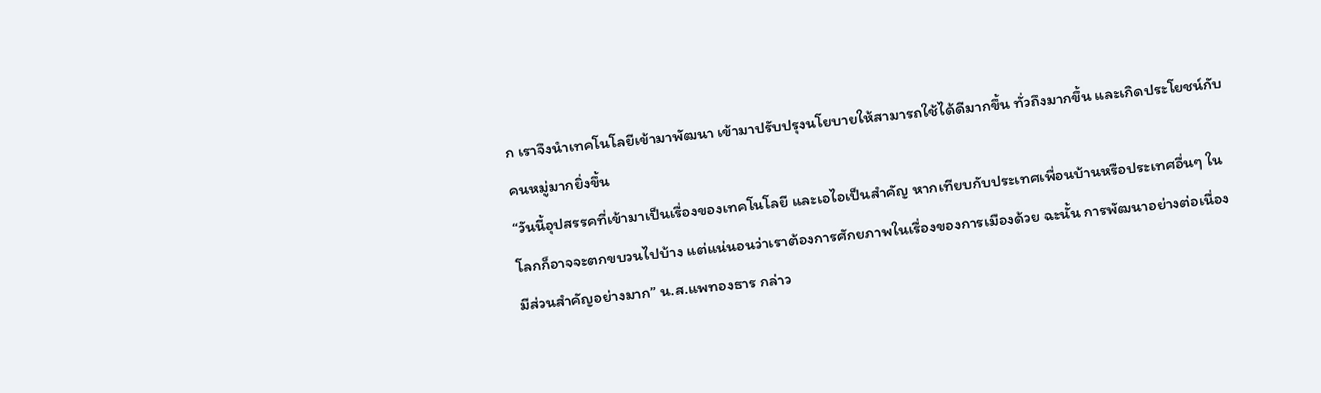ก เราจึงนำเทคโนโลยีเข้ามาพัฒนา เข้ามาปรับปรุงนโยบายให้สามารถใช้ได้ดีมากขึ้น ทั่วถึงมากขึ้น และเกิดประโยชน์กับคนหมู่มากยิ่งขึ้น
“วันนี้อุปสรรคที่เข้ามาเป็นเรื่องของเทคโนโลยี และเอไอเป็นสำคัญ หากเทียบกับประเทศเพื่อนบ้านหรือประเทศอื่นๆ ในโลกก็อาจจะตกขบวนไปบ้าง แต่แน่นอนว่าเราต้องการศักยภาพในเรื่องของการเมืองด้วย ฉะนั้น การพัฒนาอย่างต่อเนื่องมีส่วนสำคัญอย่างมาก” น.ส.แพทองธาร กล่าว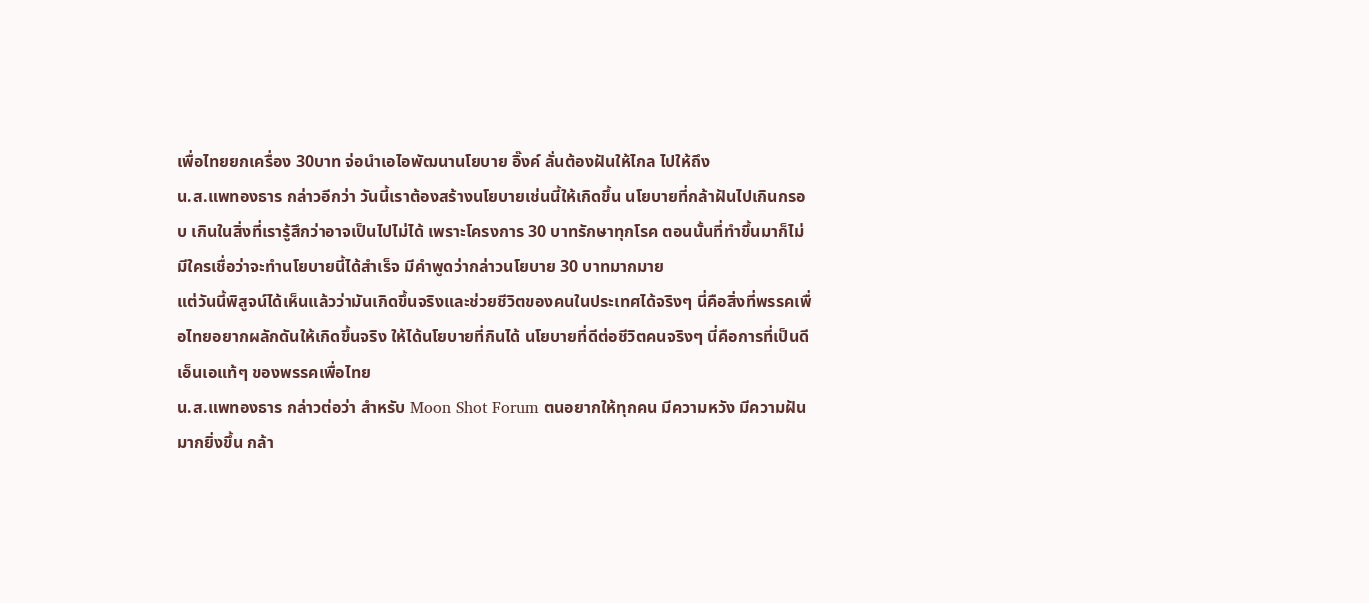เพื่อไทยยกเครื่อง 30บาท จ่อนำเอไอพัฒนานโยบาย อิ๊งค์ ลั่นต้องฝันให้ไกล ไปให้ถึง
น.ส.แพทองธาร กล่าวอีกว่า วันนี้เราต้องสร้างนโยบายเช่นนี้ให้เกิดขึ้น นโยบายที่กล้าฝันไปเกินกรอบ เกินในสิ่งที่เรารู้สึกว่าอาจเป็นไปไม่ได้ เพราะโครงการ 30 บาทรักษาทุกโรค ตอนนั้นที่ทำขึ้นมาก็ไม่มีใครเชื่อว่าจะทำนโยบายนี้ได้สำเร็จ มีคำพูดว่ากล่าวนโยบาย 30 บาทมากมาย
แต่วันนี้พิสูจน์ได้เห็นแล้วว่ามันเกิดขึ้นจริงและช่วยชีวิตของคนในประเทศได้จริงๆ นี่คือสิ่งที่พรรคเพื่อไทยอยากผลักดันให้เกิดขึ้นจริง ให้ได้นโยบายที่กินได้ นโยบายที่ดีต่อชีวิตคนจริงๆ นี่คือการที่เป็นดีเอ็นเอแท้ๆ ของพรรคเพื่อไทย
น.ส.แพทองธาร กล่าวต่อว่า สำหรับ Moon Shot Forum ตนอยากให้ทุกคน มีความหวัง มีความฝันมากยิ่งขึ้น กล้า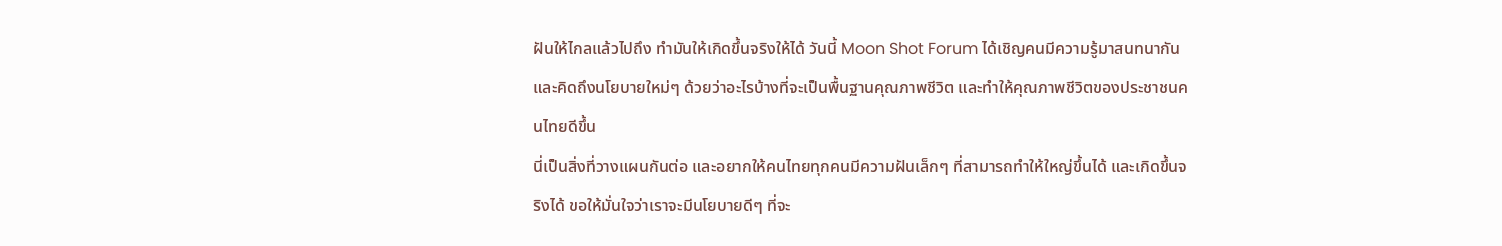ฝันให้ไกลแล้วไปถึง ทำมันให้เกิดขึ้นจริงให้ได้ วันนี้ Moon Shot Forum ได้เชิญคนมีความรู้มาสนทนากัน และคิดถึงนโยบายใหม่ๆ ด้วยว่าอะไรบ้างที่จะเป็นพื้นฐานคุณภาพชีวิต และทำให้คุณภาพชีวิตของประชาชนคนไทยดีขึ้น
นี่เป็นสิ่งที่วางแผนกันต่อ และอยากให้คนไทยทุกคนมีความฝันเล็กๆ ที่สามารถทำให้ใหญ่ขึ้นได้ และเกิดขึ้นจริงได้ ขอให้มั่นใจว่าเราจะมีนโยบายดีๆ ที่จะ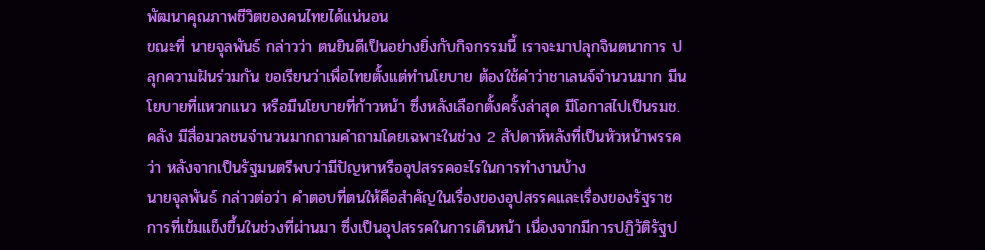พัฒนาคุณภาพชีวิตของคนไทยได้แน่นอน
ขณะที่ นายจุลพันธ์ กล่าวว่า ตนยินดีเป็นอย่างยิ่งกับกิจกรรมนี้ เราจะมาปลุกจินตนาการ ปลุกความฝันร่วมกัน ขอเรียนว่าเพื่อไทยตั้งแต่ทำนโยบาย ต้องใช้คำว่าชาเลนจ์จำนวนมาก มีนโยบายที่แหวกแนว หรือมีนโยบายที่ก้าวหน้า ซึ่งหลังเลือกตั้งครั้งล่าสุด มีโอกาสไปเป็นรมช.คลัง มีสื่อมวลชนจำนวนมากถามคำถามโดยเฉพาะในช่วง 2 สัปดาห์หลังที่เป็นหัวหน้าพรรคว่า หลังจากเป็นรัฐมนตรีพบว่ามีปัญหาหรืออุปสรรคอะไรในการทำงานบ้าง
นายจุลพันธ์ กล่าวต่อว่า คำตอบที่ตนให้คือสำคัญในเรื่องของอุปสรรคและเรื่องของรัฐราชการที่เข้มแข็งขึ้นในช่วงที่ผ่านมา ซึ่งเป็นอุปสรรคในการเดินหน้า เนื่องจากมีการปฏิวัติรัฐป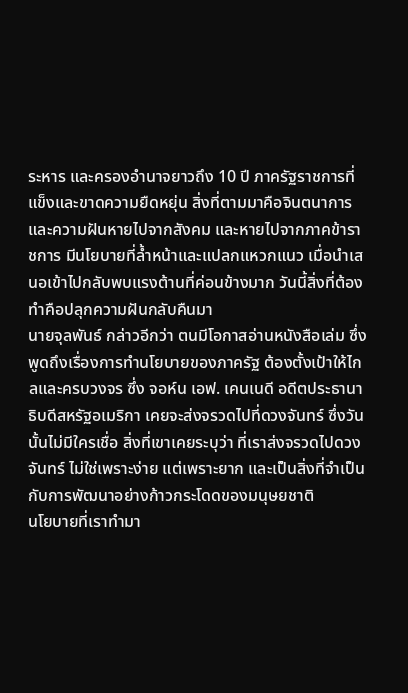ระหาร และครองอำนาจยาวถึง 10 ปี ภาครัฐราชการที่แข็งและขาดความยืดหยุ่น สิ่งที่ตามมาคือจินตนาการและความฝันหายไปจากสังคม และหายไปจากภาคข้าราชการ มีนโยบายที่ล้ำหน้าและแปลกแหวกแนว เมื่อนำเสนอเข้าไปกลับพบแรงต้านที่ค่อนข้างมาก วันนี้สิ่งที่ต้องทำคือปลุกความฝันกลับคืนมา
นายจุลพันธ์ กล่าวอีกว่า ตนมีโอกาสอ่านหนังสือเล่ม ซึ่งพูดถึงเรื่องการทำนโยบายของภาครัฐ ต้องตั้งเป้าให้ไกลและครบวงจร ซึ่ง จอห์น เอฟ. เคนเนดี อดีตประธานาธิบดีสหรัฐอเมริกา เคยจะส่งจรวดไปที่ดวงจันทร์ ซึ่งวันนั้นไม่มีใครเชื่อ สิ่งที่เขาเคยระบุว่า ที่เราส่งจรวดไปดวงจันทร์ ไม่ใช่เพราะง่าย แต่เพราะยาก และเป็นสิ่งที่จำเป็นกับการพัฒนาอย่างก้าวกระโดดของมนุษยชาติ
นโยบายที่เราทำมา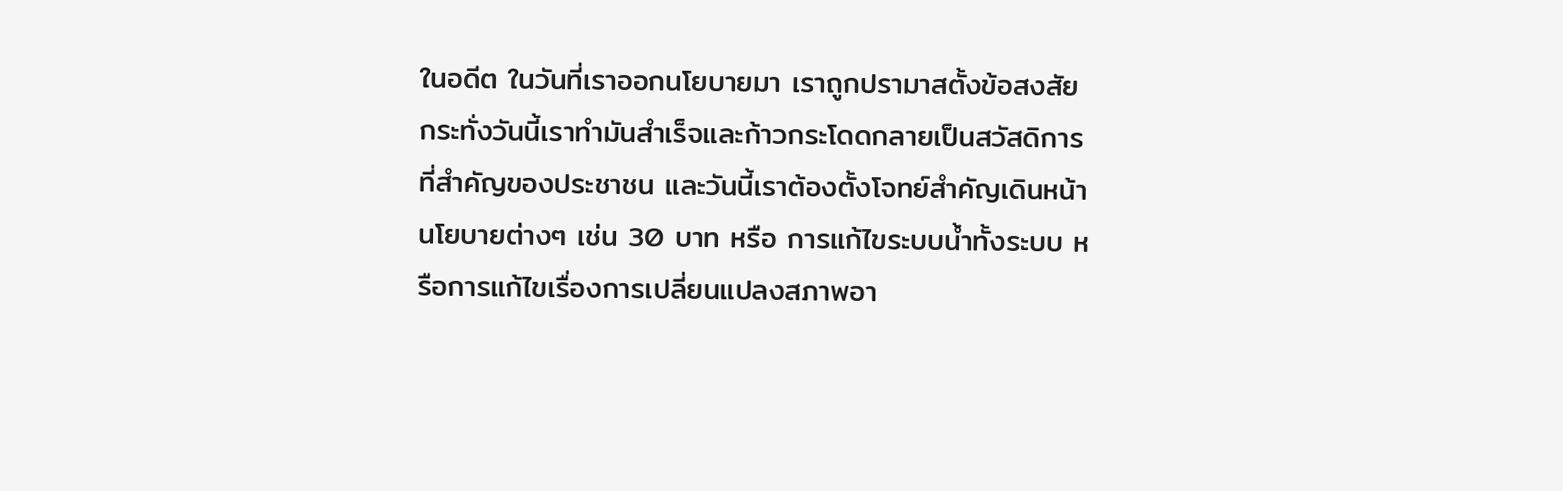ในอดีต ในวันที่เราออกนโยบายมา เราถูกปรามาสตั้งข้อสงสัย กระทั่งวันนี้เราทำมันสำเร็จและก้าวกระโดดกลายเป็นสวัสดิการที่สำคัญของประชาชน และวันนี้เราต้องตั้งโจทย์สำคัญเดินหน้านโยบายต่างๆ เช่น 30 บาท หรือ การแก้ไขระบบน้ำทั้งระบบ หรือการแก้ไขเรื่องการเปลี่ยนแปลงสภาพอา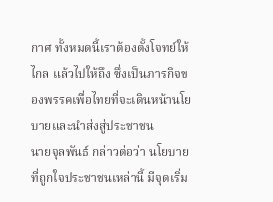กาศ ทั้งหมดนี้เราต้องตั้งโจทย์ให้ไกล แล้วไปให้ถึง ซึ่งเป็นภารกิจของพรรคเพื่อไทยที่จะเดินหน้านโยบายและนำส่งสู่ประชาชน
นายจุลพันธ์ กล่าวต่อว่า นโยบายที่ถูกใจประชาชนเหล่านี้ มีจุดเริ่ม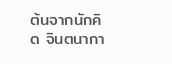ต้นจากนักคิด จินตนากา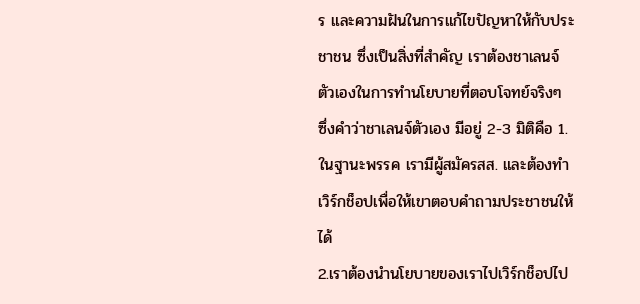ร และความฝันในการแก้ไขปัญหาให้กับประชาชน ซึ่งเป็นสิ่งที่สำคัญ เราต้องชาเลนจ์ตัวเองในการทำนโยบายที่ตอบโจทย์จริงๆ ซึ่งคำว่าชาเลนจ์ตัวเอง มีอยู่ 2-3 มิติคือ 1.ในฐานะพรรค เรามีผู้สมัครสส. และต้องทำเวิร์กช็อปเพื่อให้เขาตอบคำถามประชาชนให้ได้
2.เราต้องนำนโยบายของเราไปเวิร์กช็อปไป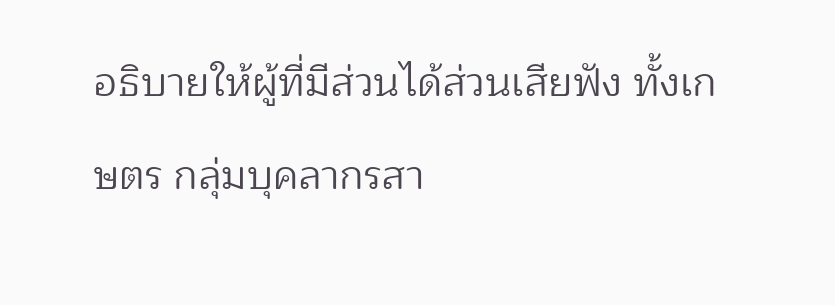อธิบายให้ผู้ที่มีส่วนได้ส่วนเสียฟัง ทั้งเกษตร กลุ่มบุคลากรสา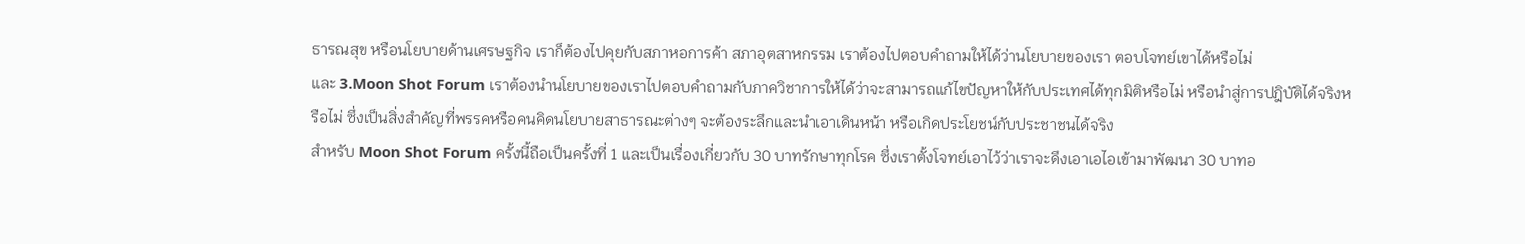ธารณสุข หรือนโยบายด้านเศรษฐกิจ เราก็ต้องไปคุยกับสภาหอการค้า สภาอุตสาหกรรม เราต้องไปตอบคำถามให้ได้ว่านโยบายของเรา ตอบโจทย์เขาได้หรือไม่
และ 3.Moon Shot Forum เราต้องนำนโยบายของเราไปตอบคำถามกับภาควิชาการให้ได้ว่าจะสามารถแก้ไขปัญหาให้กับประเทศได้ทุกมิติหรือไม่ หรือนำสู่การปฎิบัติได้จริงหรือไม่ ซึ่งเป็นสิ่งสำคัญที่พรรคหรือคนคิดนโยบายสาธารณะต่างๆ จะต้องระลึกและนำเอาเดินหน้า หรือเกิดประโยชน์กับประชาชนได้จริง
สำหรับ Moon Shot Forum ครั้งนี้ถือเป็นครั้งที่ 1 และเป็นเรื่องเกี่ยวกับ 30 บาทรักษาทุกโรค ซึ่งเราตั้งโจทย์เอาไว้ว่าเราจะดึงเอาเอไอเข้ามาพัฒนา 30 บาทอ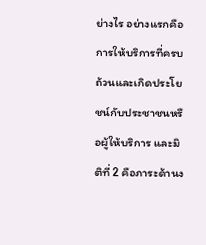ย่างไร อย่างแรกคือการให้บริการที่ครบถ้วนและเกิดประโยชน์กับประชาชนหรือผู้ให้บริการ และมิติที่ 2 คือภาระด้านง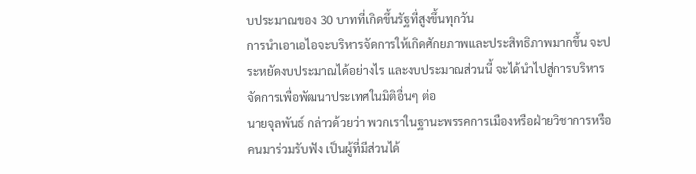บประมาณของ 30 บาทที่เกิดขึ้นรัฐที่สูงขึ้นทุกวัน
การนำเอาเอไอจะบริหารจัดการให้เกิดศักยภาพและประสิทธิภาพมากขึ้น จะประหยัดงบประมาณได้อย่างไร และงบประมาณส่วนนี้ จะได้นำไปสู่การบริหารจัดการเพื่อพัฒนาประเทศในมิติอื่นๆ ต่อ
นายจุลพันธ์ กล่าวด้วยว่า พวกเราในฐานะพรรคการเมืองหรือฝ่ายวิชาการหรือคนมาร่วมรับฟัง เป็นผู้ที่มีส่วนได้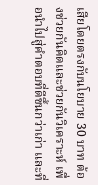เสียโดยตรงกับนโยบาย 30 บาท ต้องช่วยกันคิดและช่วยกันวิเคราะห์ เพื่อนำไปสู่คำตอบที่ดีขึ้นกว่าเก่า และที่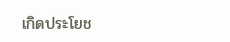เกิดประโยช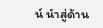น์ นำสู่ด้าน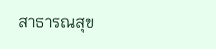สาธารณสุข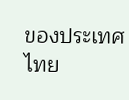ของประเทศไทย